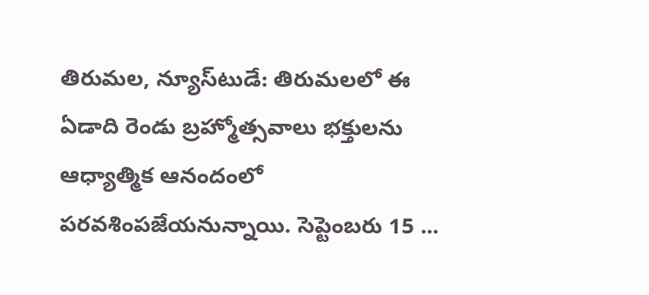తిరుమల, న్యూస్‌టుడే: తిరుమలలో ఈ ఏడాది రెండు బ్రహ్మోత్సవాలు భక్తులను ఆధ్యాత్మిక ఆనందంలో పరవశింపజేయనున్నాయి. సెప్టెంబరు 15 ...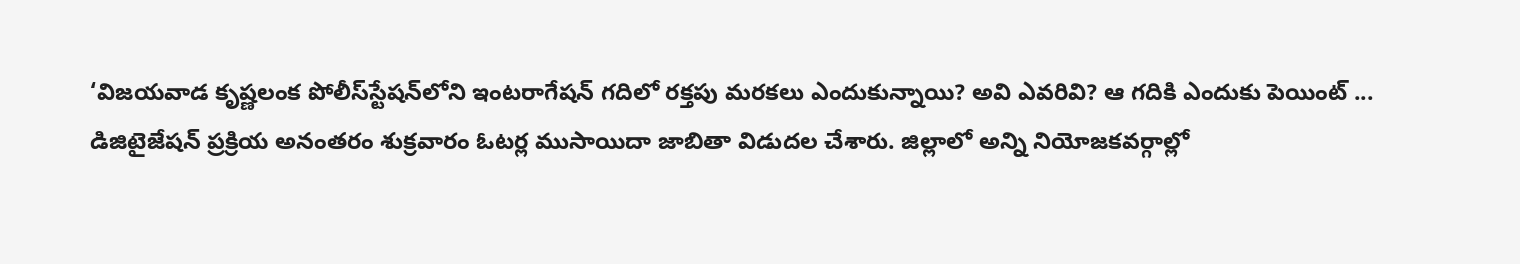‘విజయవాడ కృష్ణలంక పోలీస్‌స్టేషన్‌లోని ఇంటరాగేషన్‌ గదిలో రక్తపు మరకలు ఎందుకున్నాయి? అవి ఎవరివి? ఆ గదికి ఎందుకు పెయింట్‌ ...
డిజిటైజేషన్‌ ప్రక్రియ అనంతరం శుక్రవారం ఓటర్ల ముసాయిదా జాబితా విడుదల చేశారు. జిల్లాలో అన్ని నియోజకవర్గాల్లో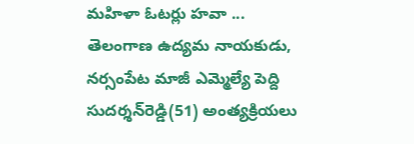మహిళా ఓటర్లు హవా ...
తెలంగాణ ఉద్యమ నాయకుడు, నర్సంపేట మాజీ ఎమ్మెల్యే పెద్ది సుదర్శన్‌రెడ్డి(51) అంత్యక్రియలు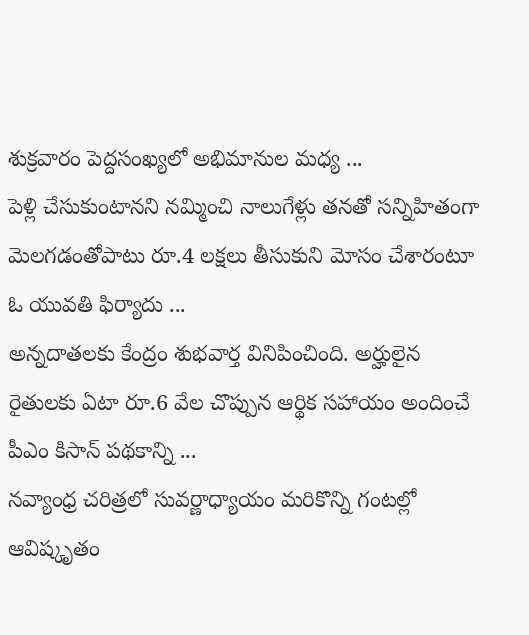శుక్రవారం పెద్దసంఖ్యలో అభిమానుల మధ్య ...
పెళ్లి చేసుకుంటానని నమ్మించి నాలుగేళ్లు తనతో సన్నిహితంగా మెలగడంతోపాటు రూ.4 లక్షలు తీసుకుని మోసం చేశారంటూ ఓ యువతి ఫిర్యాదు ...
అన్నదాతలకు కేంద్రం శుభవార్త వినిపించింది. అర్హులైన రైతులకు ఏటా రూ.6 వేల చొప్పున ఆర్థిక సహాయం అందించే పీఎం కిసాన్‌ పథకాన్ని ...
నవ్యాంధ్ర చరిత్రలో సువర్ణాధ్యాయం మరికొన్ని గంటల్లో ఆవిష్కృతం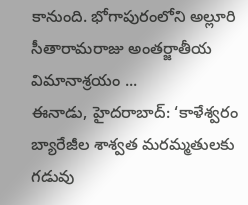కానుంది. భోగాపురంలోని అల్లూరి సీతారామరాజు అంతర్జాతీయ విమానాశ్రయం ...
ఈనాడు, హైదరాబాద్‌: ‘కాళేశ్వరం బ్యారేజీల శాశ్వత మరమ్మతులకు గడువు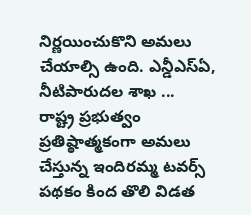నిర్ణయించుకొని అమలు చేయాల్సి ఉంది. ఎన్డీఎస్‌ఏ, నీటిపారుదల శాఖ ...
రాష్ట్ర ప్రభుత్వం ప్రతిష్ఠాత్మకంగా అమలు చేస్తున్న ఇందిరమ్మ టవర్స్‌ పథకం కింద తొలి విడత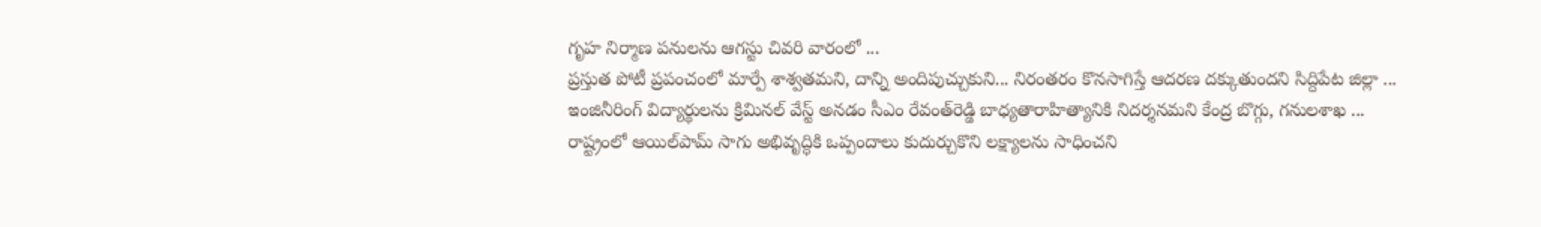గృహ నిర్మాణ పనులను ఆగస్టు చివరి వారంలో ...
ప్రస్తుత పోటీ ప్రపంచంలో మార్పే శాశ్వతమని, దాన్ని అందిపుచ్చుకుని... నిరంతరం కొనసాగిస్తే ఆదరణ దక్కుతుందని సిద్దిపేట జిల్లా ...
ఇంజినీరింగ్‌ విద్యార్థులను క్రిమినల్‌ వేస్ట్‌ అనడం సీఎం రేవంత్‌రెడ్డి బాధ్యతారాహిత్యానికి నిదర్శనమని కేంద్ర బొగ్గు, గనులశాఖ ...
రాష్ట్రంలో ఆయిల్‌పామ్‌ సాగు అభివృద్ధికి ఒప్పందాలు కుదుర్చుకొని లక్ష్యాలను సాధించని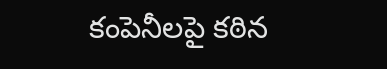కంపెనీలపై కఠిన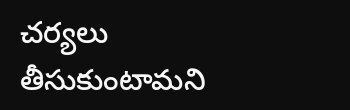చర్యలు తీసుకుంటామని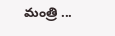మంత్రి ...